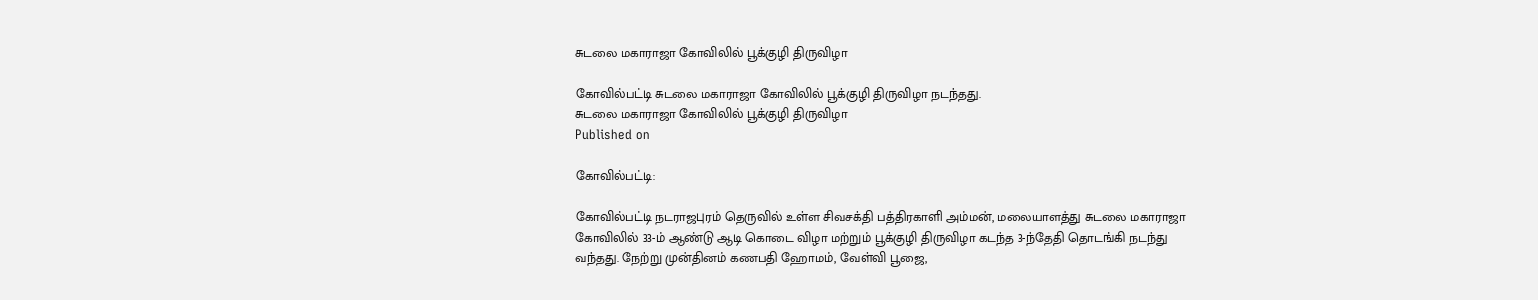சுடலை மகாராஜா கோவிலில் பூக்குழி திருவிழா

கோவில்பட்டி சுடலை மகாராஜா கோவிலில் பூக்குழி திருவிழா நடந்தது.
சுடலை மகாராஜா கோவிலில் பூக்குழி திருவிழா
Published on

கோவில்பட்டி:

கோவில்பட்டி நடராஜபுரம் தெருவில் உள்ள சிவசக்தி பத்திரகாளி அம்மன், மலையாளத்து சுடலை மகாராஜா கோவிலில் 33-ம் ஆண்டு ஆடி கொடை விழா மற்றும் பூக்குழி திருவிழா கடந்த 3-ந்தேதி தொடங்கி நடந்து வந்தது. நேற்று முன்தினம் கணபதி ஹோமம், வேள்வி பூஜை,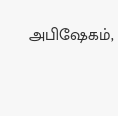அபிஷேகம்,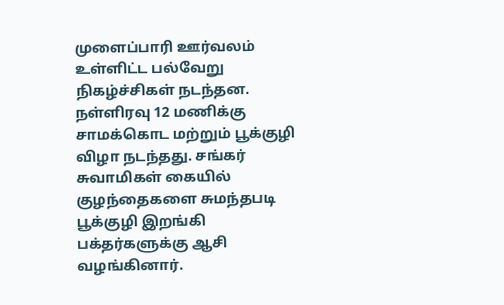முளைப்பாரி ஊர்வலம் உள்ளிட்ட பல்வேறு நிகழ்ச்சிகள் நடந்தன. நள்ளிரவு 12 மணிக்கு சாமக்கொட மற்றும் பூக்குழி விழா நடந்தது. சங்கர் சுவாமிகள் கையில் குழந்தைகளை சுமந்தபடி பூக்குழி இறங்கி பக்தர்களுக்கு ஆசி வழங்கினார்.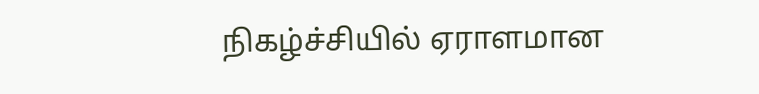நிகழ்ச்சியில் ஏராளமான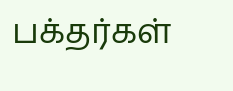பக்தர்கள்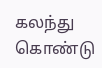கலந்து கொண்டு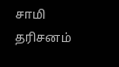சாமி தரிசனம்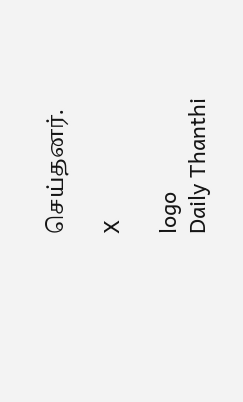செய்தனர்.

X

logo
Daily Thanthi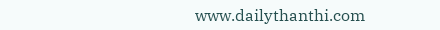www.dailythanthi.com